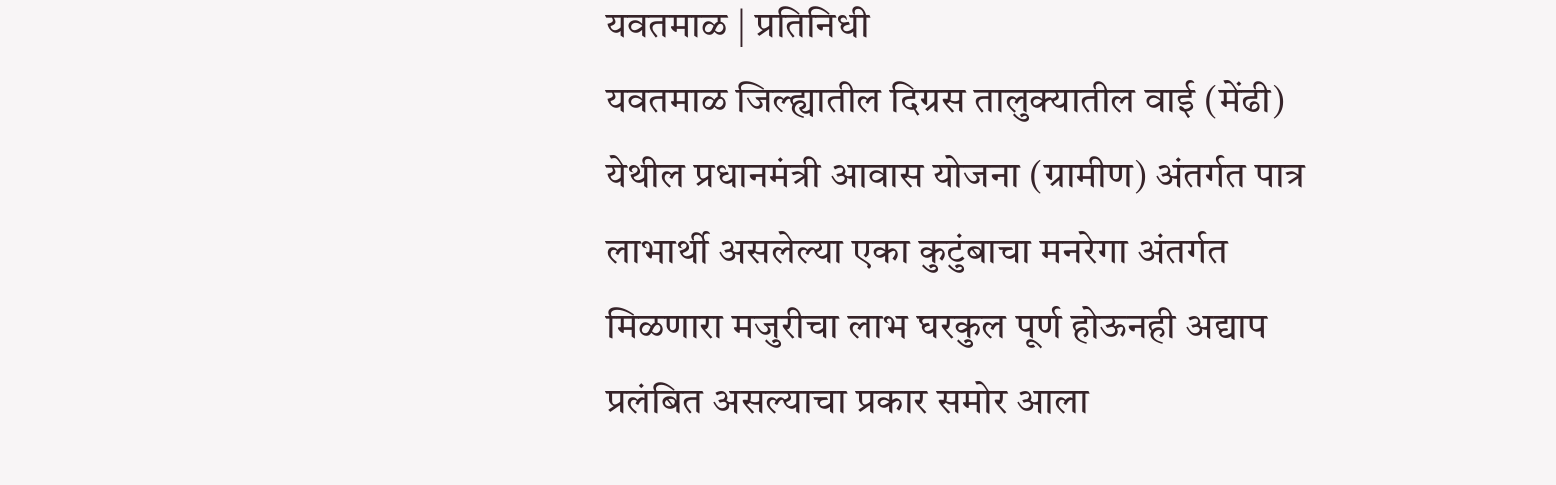यवतमाळ | प्रतिनिधी
यवतमाळ जिल्ह्यातील दिग्रस तालुक्यातील वाई (मेंढी) येथील प्रधानमंत्री आवास योजना (ग्रामीण) अंतर्गत पात्र लाभार्थी असलेल्या एका कुटुंबाचा मनरेगा अंतर्गत मिळणारा मजुरीचा लाभ घरकुल पूर्ण होऊनही अद्याप प्रलंबित असल्याचा प्रकार समोर आला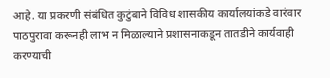आहे. या प्रकरणी संबंधित कुटुंबाने विविध शासकीय कार्यालयांकडे वारंवार पाठपुरावा करूनही लाभ न मिळाल्याने प्रशासनाकडून तातडीने कार्यवाही करण्याची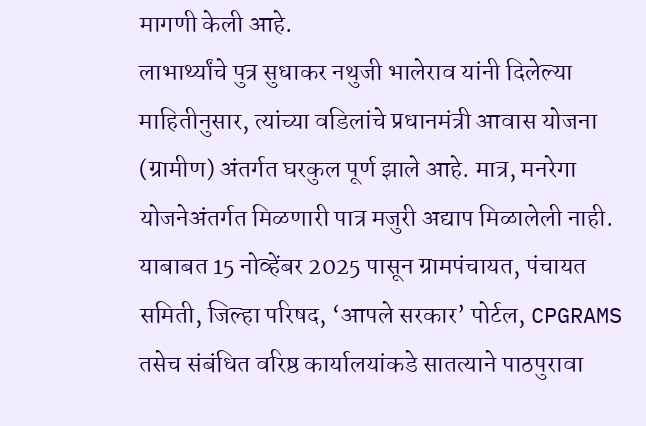मागणी केली आहे.
लाभार्थ्यांचे पुत्र सुधाकर नथुजी भालेराव यांनी दिलेल्या माहितीनुसार, त्यांच्या वडिलांचे प्रधानमंत्री आवास योजना (ग्रामीण) अंतर्गत घरकुल पूर्ण झाले आहे. मात्र, मनरेगा योजनेअंतर्गत मिळणारी पात्र मजुरी अद्याप मिळालेली नाही.
याबाबत 15 नोव्हेंबर 2025 पासून ग्रामपंचायत, पंचायत समिती, जिल्हा परिषद, ‘आपले सरकार’ पोर्टल, CPGRAMS तसेच संबंधित वरिष्ठ कार्यालयांकडे सातत्याने पाठपुरावा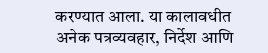करण्यात आला. या कालावधीत अनेक पत्रव्यवहार, निर्देश आणि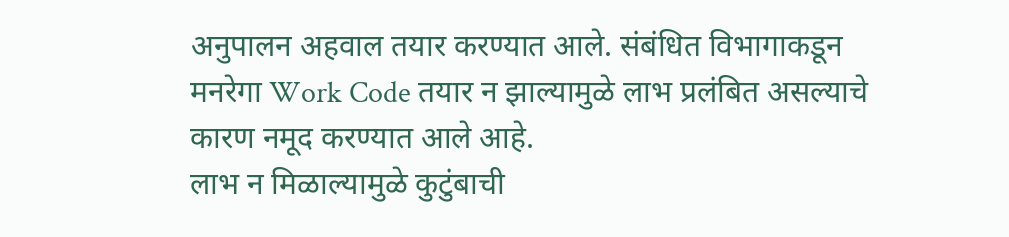अनुपालन अहवाल तयार करण्यात आले. संबंधित विभागाकडून मनरेगा Work Code तयार न झाल्यामुळे लाभ प्रलंबित असल्याचे कारण नमूद करण्यात आले आहे.
लाभ न मिळाल्यामुळे कुटुंबाची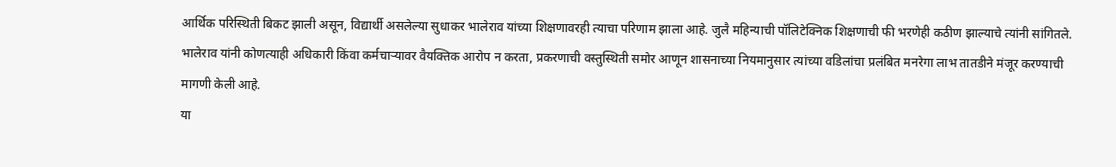आर्थिक परिस्थिती बिकट झाली असून, विद्यार्थी असलेल्या सुधाकर भालेराव यांच्या शिक्षणावरही त्याचा परिणाम झाला आहे. जुलै महिन्याची पॉलिटेक्निक शिक्षणाची फी भरणेही कठीण झाल्याचे त्यांनी सांगितले.
भालेराव यांनी कोणत्याही अधिकारी किंवा कर्मचाऱ्यावर वैयक्तिक आरोप न करता, प्रकरणाची वस्तुस्थिती समोर आणून शासनाच्या नियमानुसार त्यांच्या वडिलांचा प्रलंबित मनरेगा लाभ तातडीने मंजूर करण्याची मागणी केली आहे.
या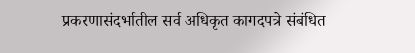प्रकरणासंदर्भातील सर्व अधिकृत कागदपत्रे संबंधित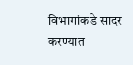विभागांकडे सादर करण्यात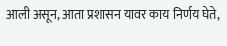आली असून, आता प्रशासन यावर काय निर्णय घेते,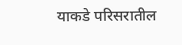याकडे परिसरातील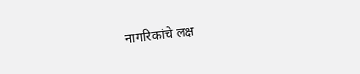नागरिकांचे लक्ष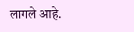लागले आहे.